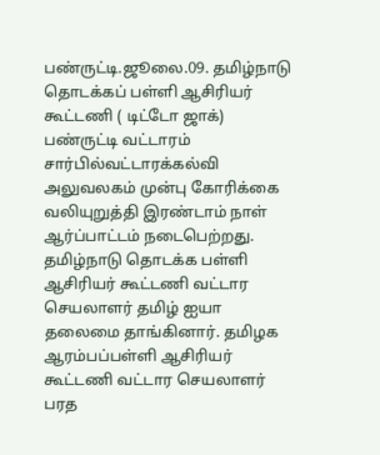பண்ருட்டி.ஜூலை.09. தமிழ்நாடு தொடக்கப் பள்ளி ஆசிரியர் கூட்டணி ( டிட்டோ ஜாக்) பண்ருட்டி வட்டாரம் சார்பில்வட்டாரக்கல்வி அலுவலகம் முன்பு கோரிக்கை வலியுறுத்தி இரண்டாம் நாள் ஆர்ப்பாட்டம் நடைபெற்றது. தமிழ்நாடு தொடக்க பள்ளி ஆசிரியர் கூட்டணி வட்டார செயலாளர் தமிழ் ஐயா தலைமை தாங்கினார். தமிழக ஆரம்பப்பள்ளி ஆசிரியர் கூட்டணி வட்டார செயலாளர் பரத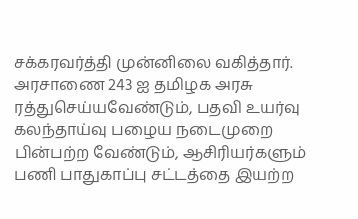சக்கரவர்த்தி முன்னிலை வகித்தார். அரசாணை 243 ஐ தமிழக அரசு ரத்துசெய்யவேண்டும், பதவி உயர்வு கலந்தாய்வு பழைய நடைமுறை பின்பற்ற வேண்டும், ஆசிரியர்களும் பணி பாதுகாப்பு சட்டத்தை இயற்ற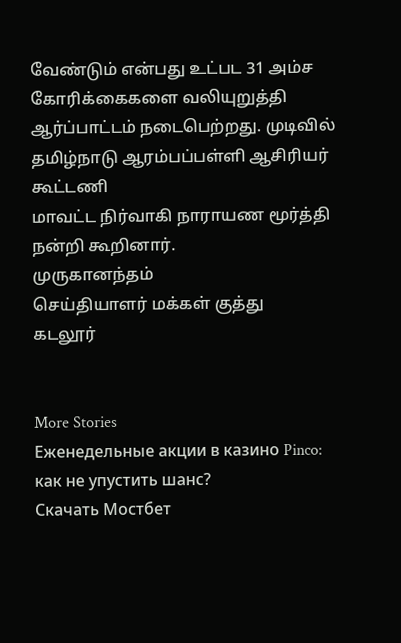வேண்டும் என்பது உட்பட 31 அம்ச கோரிக்கைகளை வலியுறுத்தி ஆர்ப்பாட்டம் நடைபெற்றது. முடிவில் தமிழ்நாடு ஆரம்பப்பள்ளி ஆசிரியர் கூட்டணி
மாவட்ட நிர்வாகி நாராயண மூர்த்தி நன்றி கூறினார்.
முருகானந்தம்
செய்தியாளர் மக்கள் குத்து
கடலூர்


More Stories
Еженедельные акции в казино Pinco: как не упустить шанс?
Скачать Мостбет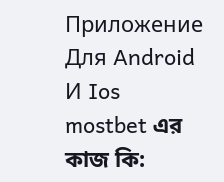Приложение Для Android И Ios
mostbet এর কাজ কি: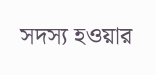সদস্য হওয়ার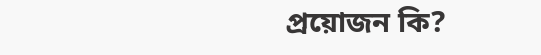প্রয়োজন কি?